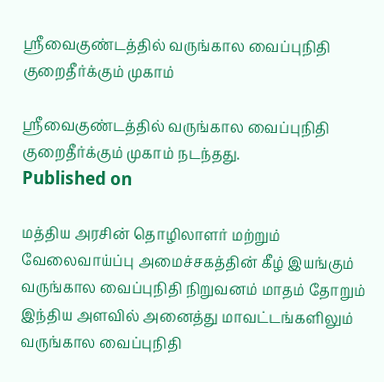ஸ்ரீவைகுண்டத்தில் வருங்கால வைப்புநிதி குறைதீர்க்கும் முகாம்

ஸ்ரீவைகுண்டத்தில் வருங்கால வைப்புநிதி குறைதீர்க்கும் முகாம் நடந்தது.
Published on

மத்திய அரசின் தொழிலாளர் மற்றும் வேலைவாய்ப்பு அமைச்சகத்தின் கீழ் இயங்கும் வருங்கால வைப்புநிதி நிறுவனம் மாதம் தோறும் இந்திய அளவில் அனைத்து மாவட்டங்களிலும் வருங்கால வைப்புநிதி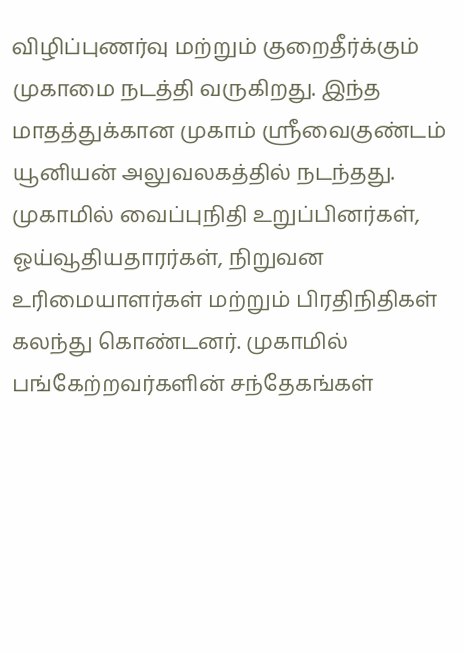விழிப்புணர்வு மற்றும் குறைதீர்க்கும் முகாமை நடத்தி வருகிறது. இந்த மாதத்துக்கான முகாம் ஸ்ரீவைகுண்டம் யூனியன் அலுவலகத்தில் நடந்தது. முகாமில் வைப்புநிதி உறுப்பினர்கள், ஓய்வூதியதாரர்கள், நிறுவன உரிமையாளர்கள் மற்றும் பிரதிநிதிகள் கலந்து கொண்டனர். முகாமில் பங்கேற்றவர்களின் சந்தேகங்கள்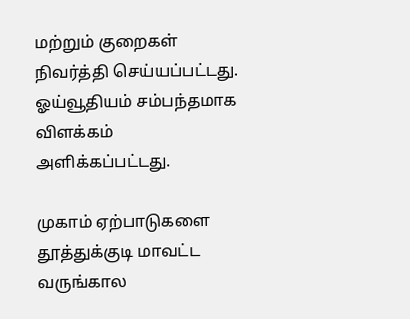மற்றும் குறைகள் நிவர்த்தி செய்யப்பட்டது. ஓய்வூதியம் சம்பந்தமாக விளக்கம் அளிக்கப்பட்டது.

முகாம் ஏற்பாடுகளை தூத்துக்குடி மாவட்ட வருங்கால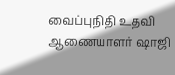வைப்புநிதி உதவி ஆணையாளர் ஷாஜி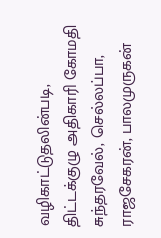வழிகாட்டுதலின்படி, திட்டக்குழு அதிகாரி கோமதி சுந்தரவேல், செல்லப்பா, ராஜசேகரன், பாலமுருகன்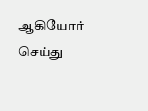ஆகியோர் செய்து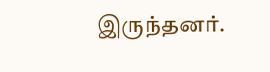இருந்தனர்.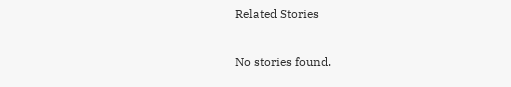Related Stories

No stories found.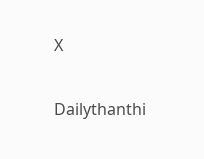X

Dailythanthi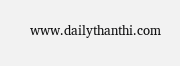www.dailythanthi.com